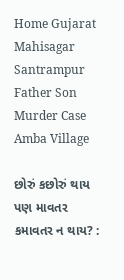Home Gujarat Mahisagar Santrampur Father Son Murder Case Amba Village

છોરું કછોરું થાય પણ માવતર કમાવતર ન થાય? :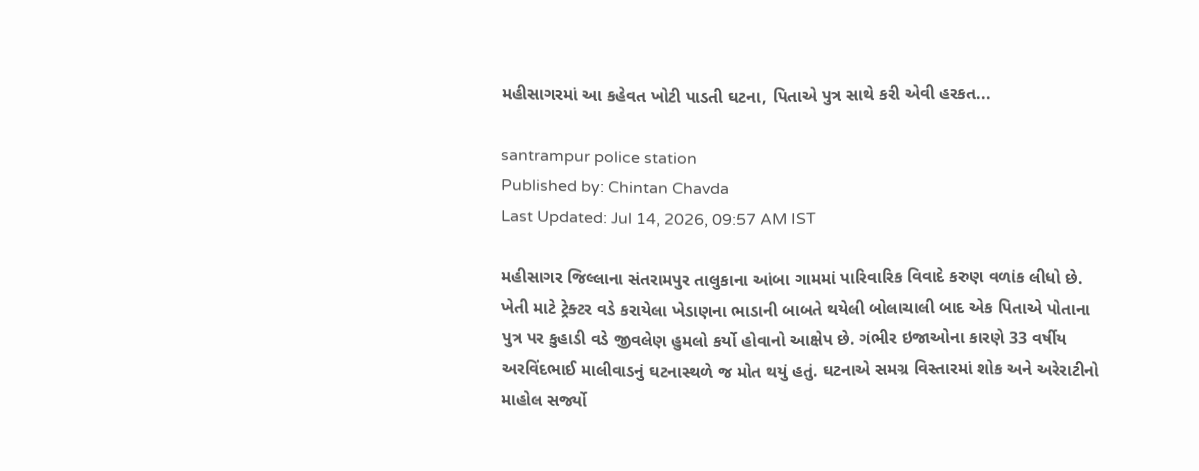મહીસાગરમાં આ કહેવત ખોટી પાડતી ઘટના, પિતાએ પુત્ર સાથે કરી એવી હરકત...

santrampur police station
Published by: Chintan Chavda
Last Updated: Jul 14, 2026, 09:57 AM IST

મહીસાગર જિલ્લાના સંતરામપુર તાલુકાના આંબા ગામમાં પારિવારિક વિવાદે કરુણ વળાંક લીધો છે. ખેતી માટે ટ્રેક્ટર વડે કરાયેલા ખેડાણના ભાડાની બાબતે થયેલી બોલાચાલી બાદ એક પિતાએ પોતાના પુત્ર પર કુહાડી વડે જીવલેણ હુમલો કર્યો હોવાનો આક્ષેપ છે. ગંભીર ઇજાઓના કારણે 33 વર્ષીય અરવિંદભાઈ માલીવાડનું ઘટનાસ્થળે જ મોત થયું હતું. ઘટનાએ સમગ્ર વિસ્તારમાં શોક અને અરેરાટીનો માહોલ સર્જ્યો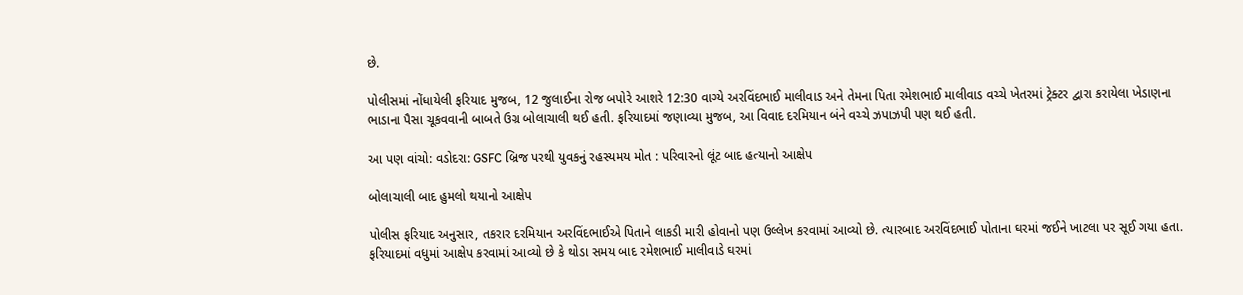છે.

પોલીસમાં નોંધાયેલી ફરિયાદ મુજબ, 12 જુલાઈના રોજ બપોરે આશરે 12:30 વાગ્યે અરવિંદભાઈ માલીવાડ અને તેમના પિતા રમેશભાઈ માલીવાડ વચ્ચે ખેતરમાં ટ્રેક્ટર દ્વારા કરાયેલા ખેડાણના ભાડાના પૈસા ચૂકવવાની બાબતે ઉગ્ર બોલાચાલી થઈ હતી. ફરિયાદમાં જણાવ્યા મુજબ, આ વિવાદ દરમિયાન બંને વચ્ચે ઝપાઝપી પણ થઈ હતી.

આ પણ વાંચો: વડોદરા: GSFC બ્રિજ પરથી યુવકનું રહસ્યમય મોત : પરિવારનો લૂંટ બાદ હત્યાનો આક્ષેપ

બોલાચાલી બાદ હુમલો થયાનો આક્ષેપ

પોલીસ ફરિયાદ અનુસાર, તકરાર દરમિયાન અરવિંદભાઈએ પિતાને લાકડી મારી હોવાનો પણ ઉલ્લેખ કરવામાં આવ્યો છે. ત્યારબાદ અરવિંદભાઈ પોતાના ઘરમાં જઈને ખાટલા પર સૂઈ ગયા હતા. ફરિયાદમાં વધુમાં આક્ષેપ કરવામાં આવ્યો છે કે થોડા સમય બાદ રમેશભાઈ માલીવાડે ઘરમાં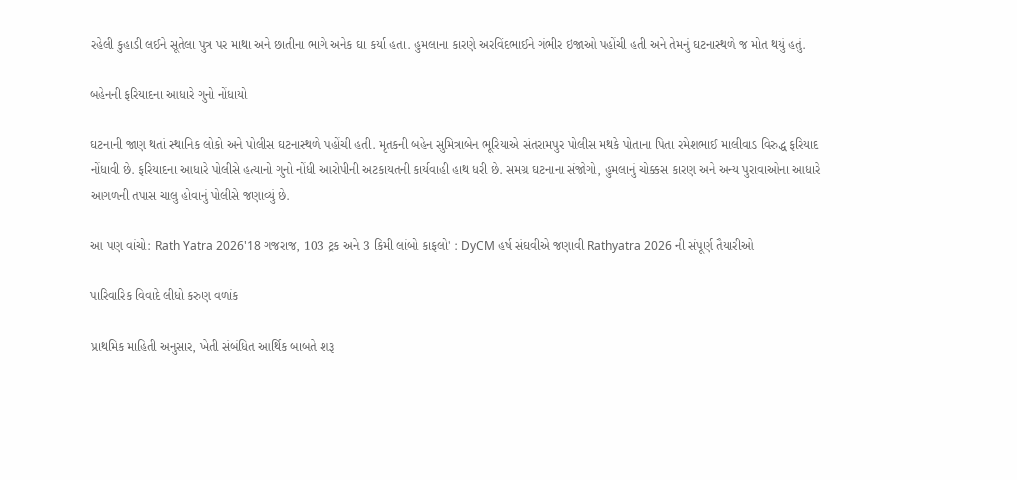રહેલી કુહાડી લઈને સૂતેલા પુત્ર પર માથા અને છાતીના ભાગે અનેક ઘા કર્યા હતા. હુમલાના કારણે અરવિંદભાઈને ગંભીર ઇજાઓ પહોંચી હતી અને તેમનું ઘટનાસ્થળે જ મોત થયું હતું.

બહેનની ફરિયાદના આધારે ગુનો નોંધાયો

ઘટનાની જાણ થતાં સ્થાનિક લોકો અને પોલીસ ઘટનાસ્થળે પહોંચી હતી. મૃતકની બહેન સુમિત્રાબેન ભૂરિયાએ સંતરામપુર પોલીસ મથકે પોતાના પિતા રમેશભાઈ માલીવાડ વિરુદ્ધ ફરિયાદ નોંધાવી છે. ફરિયાદના આધારે પોલીસે હત્યાનો ગુનો નોંધી આરોપીની અટકાયતની કાર્યવાહી હાથ ધરી છે. સમગ્ર ઘટનાના સંજોગો, હુમલાનું ચોક્કસ કારણ અને અન્ય પુરાવાઓના આધારે આગળની તપાસ ચાલુ હોવાનું પોલીસે જણાવ્યું છે.

આ પણ વાંચો: Rath Yatra 2026'18 ગજરાજ, 103 ટ્રક અને 3 કિમી લાંબો કાફલો' : DyCM હર્ષ સંઘવીએ જણાવી Rathyatra 2026 ની સંપૂર્ણ તૈયારીઓ

પારિવારિક વિવાદે લીધો કરુણ વળાંક

પ્રાથમિક માહિતી અનુસાર, ખેતી સંબંધિત આર્થિક બાબતે શરૂ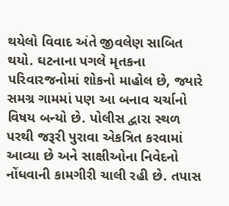થયેલો વિવાદ અંતે જીવલેણ સાબિત થયો. ઘટનાના પગલે મૃતકના પરિવારજનોમાં શોકનો માહોલ છે, જ્યારે સમગ્ર ગામમાં પણ આ બનાવ ચર્ચાનો વિષય બન્યો છે. પોલીસ દ્વારા સ્થળ પરથી જરૂરી પુરાવા એકત્રિત કરવામાં આવ્યા છે અને સાક્ષીઓના નિવેદનો નોંધવાની કામગીરી ચાલી રહી છે. તપાસ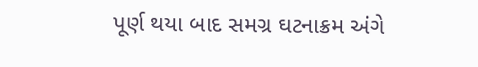પૂર્ણ થયા બાદ સમગ્ર ઘટનાક્રમ અંગે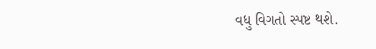વધુ વિગતો સ્પષ્ટ થશે.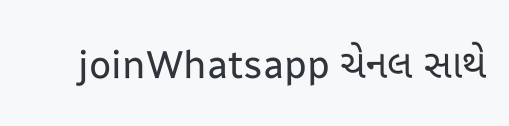joinWhatsapp ચેનલ સાથે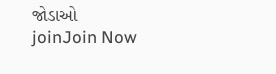જોડાઓ
joinJoin Now